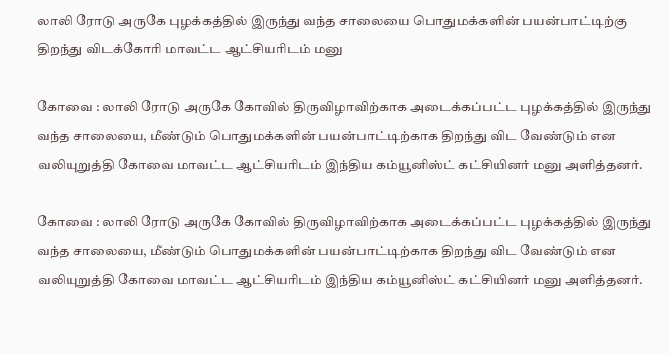லாலி ரோடு அருகே புழக்கத்தில் இருந்து வந்த சாலையை பொதுமக்களின் பயன்பாட்டிற்கு திறந்து விடக்கோரி மாவட்ட ஆட்சியரிடம் மனு

கோவை : லாலி ரோடு அருகே கோவில் திருவிழாவிற்காக அடைக்கப்பட்ட புழக்கத்தில் இருந்து வந்த சாலையை, மீண்டும் பொதுமக்களின் பயன்பாட்டிற்காக திறந்து விட வேண்டும் என வலியுறுத்தி கோவை மாவட்ட ஆட்சியரிடம் இந்திய கம்யூனிஸ்ட் கட்சியினர் மனு அளித்தனர்.

கோவை : லாலி ரோடு அருகே கோவில் திருவிழாவிற்காக அடைக்கப்பட்ட புழக்கத்தில் இருந்து வந்த சாலையை, மீண்டும் பொதுமக்களின் பயன்பாட்டிற்காக திறந்து விட வேண்டும் என வலியுறுத்தி கோவை மாவட்ட ஆட்சியரிடம் இந்திய கம்யூனிஸ்ட் கட்சியினர் மனு அளித்தனர்.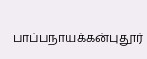பாப்பநாயக்கன்புதூர்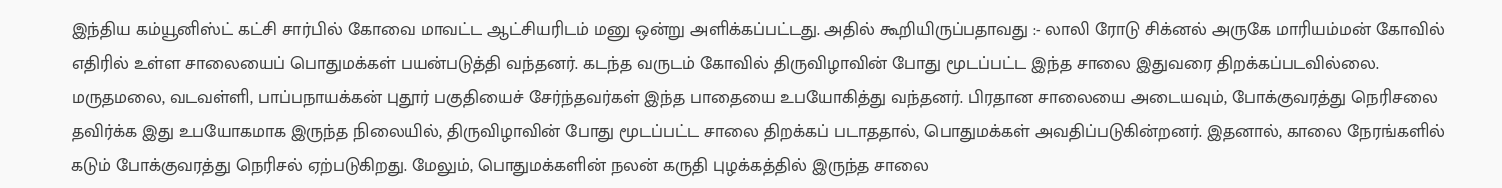இந்திய கம்யூனிஸ்ட் கட்சி சார்பில் கோவை மாவட்ட ஆட்சியரிடம் மனு ஒன்று அளிக்கப்பட்டது. அதில் கூறியிருப்பதாவது :- லாலி ரோடு சிக்னல் அருகே மாரியம்மன் கோவில் எதிரில் உள்ள சாலையைப் பொதுமக்கள் பயன்படுத்தி வந்தனர். கடந்த வருடம் கோவில் திருவிழாவின் போது மூடப்பட்ட இந்த சாலை இதுவரை திறக்கப்படவில்லை. மருதமலை, வடவள்ளி, பாப்பநாயக்கன் புதூர் பகுதியைச் சேர்ந்தவர்கள் இந்த பாதையை உபயோகித்து வந்தனர். பிரதான சாலையை அடையவும், போக்குவரத்து நெரிசலை தவிர்க்க இது உபயோகமாக இருந்த நிலையில், திருவிழாவின் போது மூடப்பட்ட சாலை திறக்கப் படாததால், பொதுமக்கள் அவதிப்படுகின்றனர். இதனால், காலை நேரங்களில் கடும் போக்குவரத்து நெரிசல் ஏற்படுகிறது. மேலும், பொதுமக்களின் நலன் கருதி புழக்கத்தில் இருந்த சாலை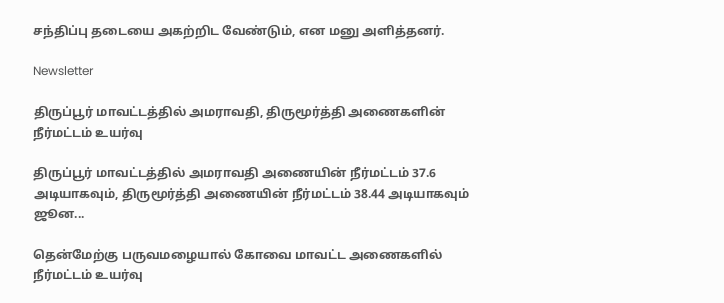சந்திப்பு தடையை அகற்றிட வேண்டும், என மனு அளித்தனர்.

Newsletter

திருப்பூர் மாவட்டத்தில் அமராவதி, திருமூர்த்தி அணைகளின் நீர்மட்டம் உயர்வு

திருப்பூர் மாவட்டத்தில் அமராவதி அணையின் நீர்மட்டம் 37.6 அடியாகவும், திருமூர்த்தி அணையின் நீர்மட்டம் 38.44 அடியாகவும் ஜூன...

தென்மேற்கு பருவமழையால் கோவை மாவட்ட அணைகளில் நீர்மட்டம் உயர்வு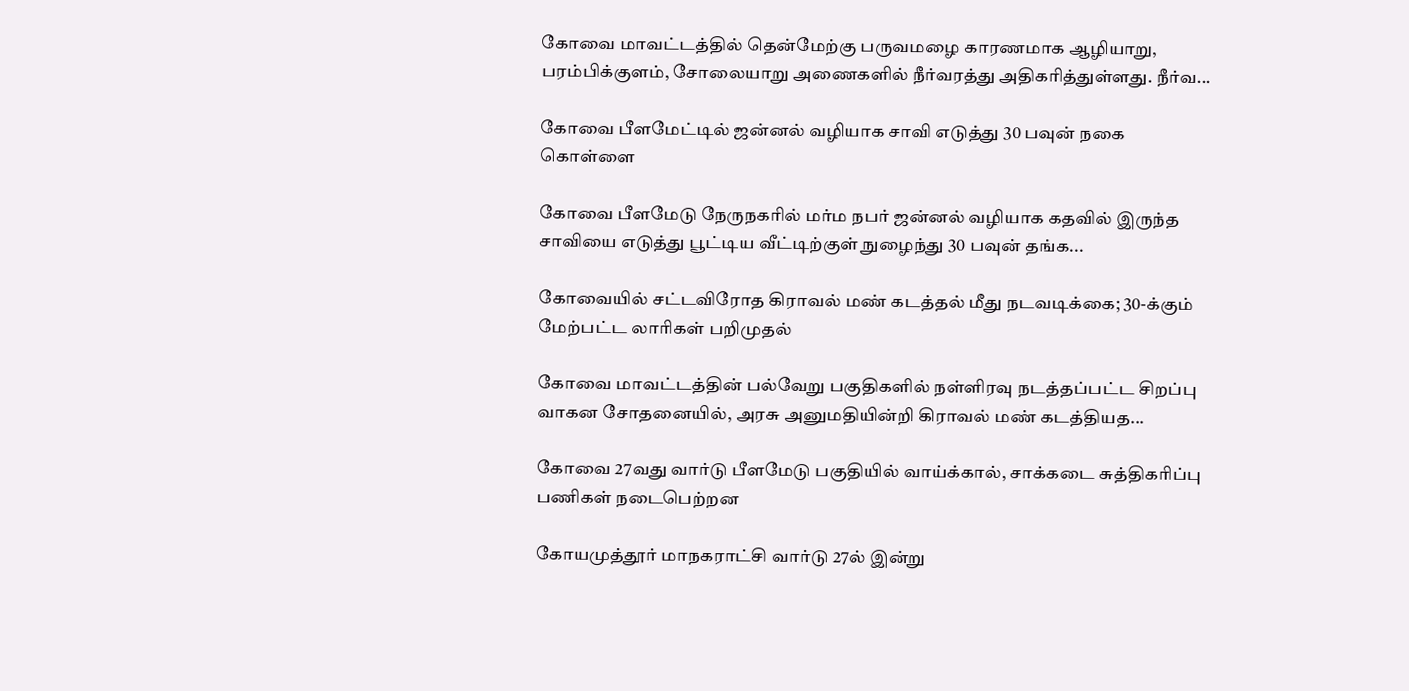கோவை மாவட்டத்தில் தென்மேற்கு பருவமழை காரணமாக ஆழியாறு, பரம்பிக்குளம், சோலையாறு அணைகளில் நீர்வரத்து அதிகரித்துள்ளது. நீர்வ...

கோவை பீளமேட்டில் ஜன்னல் வழியாக சாவி எடுத்து 30 பவுன் நகை கொள்ளை

கோவை பீளமேடு நேருநகரில் மர்ம நபர் ஜன்னல் வழியாக கதவில் இருந்த சாவியை எடுத்து பூட்டிய வீட்டிற்குள் நுழைந்து 30 பவுன் தங்க...

கோவையில் சட்டவிரோத கிராவல் மண் கடத்தல் மீது நடவடிக்கை; 30-க்கும் மேற்பட்ட லாரிகள் பறிமுதல்

கோவை மாவட்டத்தின் பல்வேறு பகுதிகளில் நள்ளிரவு நடத்தப்பட்ட சிறப்பு வாகன சோதனையில், அரசு அனுமதியின்றி கிராவல் மண் கடத்தியத...

கோவை 27வது வார்டு பீளமேடு பகுதியில் வாய்க்கால், சாக்கடை சுத்திகரிப்பு பணிகள் நடைபெற்றன

கோயமுத்தூர் மாநகராட்சி வார்டு 27ல் இன்று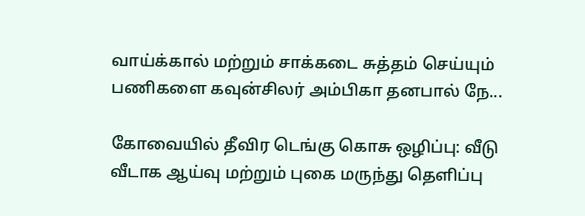வாய்க்கால் மற்றும் சாக்கடை சுத்தம் செய்யும் பணிகளை கவுன்சிலர் அம்பிகா தனபால் நே...

கோவையில் தீவிர டெங்கு கொசு ஒழிப்பு: வீடு வீடாக ஆய்வு மற்றும் புகை மருந்து தெளிப்பு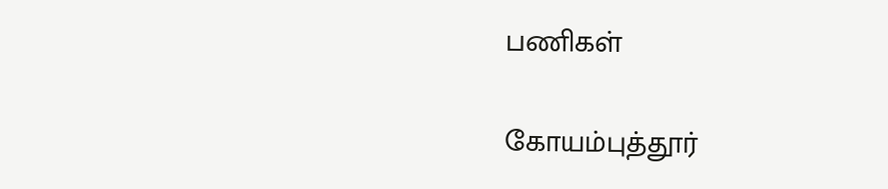பணிகள்

கோயம்புத்தூர்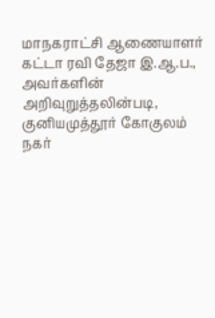மாநகராட்சி ஆணையாளர் கட்டா ரவி தேஜா இ.ஆ.ப., அவர்களின் அறிவுறுத்தலின்படி, குனியமுத்தூர் கோகுலம் நகர்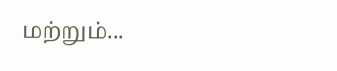மற்றும்...